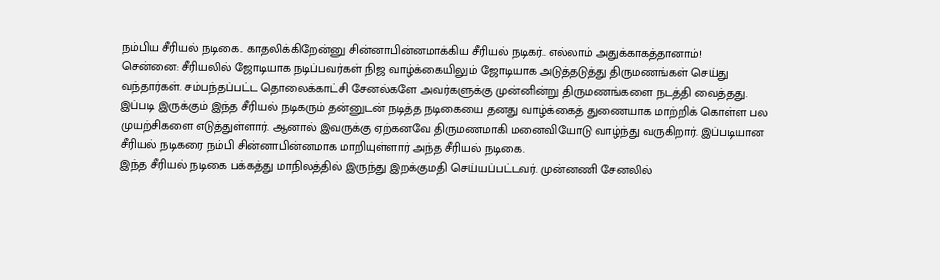நம்பிய சீரியல் நடிகை.. காதலிக்கிறேன்னு சின்னாபின்னமாக்கிய சீரியல் நடிகர்.. எல்லாம் அதுக்காகத்தானாம்!
சென்னை: சீரியலில் ஜோடியாக நடிப்பவர்கள் நிஜ வாழ்க்கையிலும் ஜோடியாக அடுத்தடுத்து திருமணங்கள் செய்து வந்தார்கள். சம்பந்தப்பட்ட தொலைக்காட்சி சேனல்களே அவர்களுக்கு முன்னின்று திருமணங்களை நடத்தி வைத்தது. இப்படி இருக்கும் இந்த சீரியல் நடிகரும் தன்னுடன் நடித்த நடிகையை தனது வாழ்க்கைத் துணையாக மாற்றிக் கொள்ள பல முயற்சிகளை எடுத்துள்ளார். ஆனால் இவருக்கு ஏற்கனவே திருமணமாகி மனைவியோடு வாழ்ந்து வருகிறார். இப்படியான சீரியல் நடிகரை நம்பி சின்னாபின்னமாக மாறியுள்ளார் அந்த சீரியல் நடிகை.
இந்த சீரியல் நடிகை பக்கத்து மாநிலத்தில் இருந்து இறக்குமதி செய்யப்பட்டவர். முன்னணி சேனலில்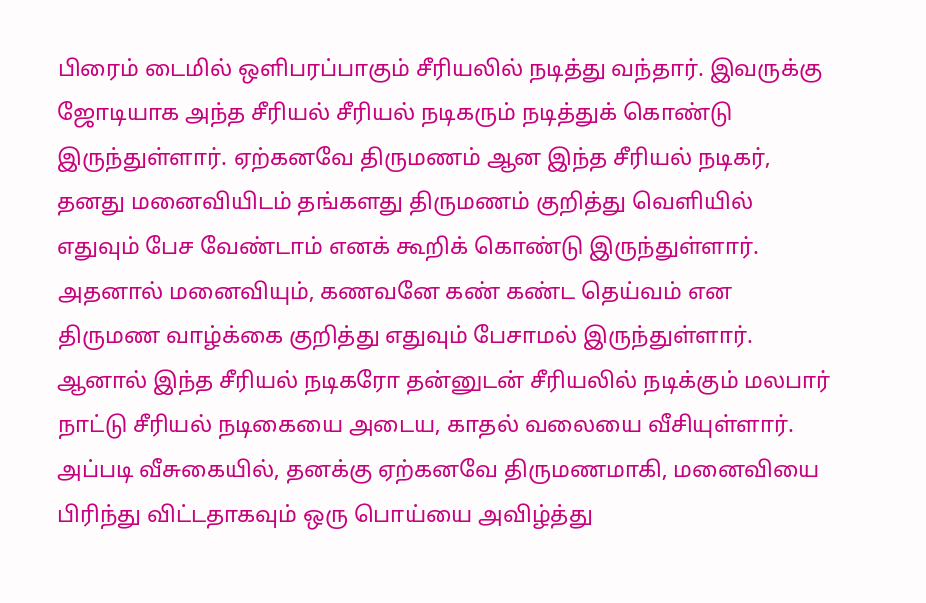பிரைம் டைமில் ஒளிபரப்பாகும் சீரியலில் நடித்து வந்தார். இவருக்கு ஜோடியாக அந்த சீரியல் சீரியல் நடிகரும் நடித்துக் கொண்டு இருந்துள்ளார். ஏற்கனவே திருமணம் ஆன இந்த சீரியல் நடிகர், தனது மனைவியிடம் தங்களது திருமணம் குறித்து வெளியில் எதுவும் பேச வேண்டாம் எனக் கூறிக் கொண்டு இருந்துள்ளார். அதனால் மனைவியும், கணவனே கண் கண்ட தெய்வம் என திருமண வாழ்க்கை குறித்து எதுவும் பேசாமல் இருந்துள்ளார்.
ஆனால் இந்த சீரியல் நடிகரோ தன்னுடன் சீரியலில் நடிக்கும் மலபார் நாட்டு சீரியல் நடிகையை அடைய, காதல் வலையை வீசியுள்ளார். அப்படி வீசுகையில், தனக்கு ஏற்கனவே திருமணமாகி, மனைவியை பிரிந்து விட்டதாகவும் ஒரு பொய்யை அவிழ்த்து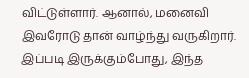விட்டுள்ளார். ஆனால், மனைவி இவரோடு தான் வாழ்ந்து வருகிறார். இப்படி இருக்கும்போது, இந்த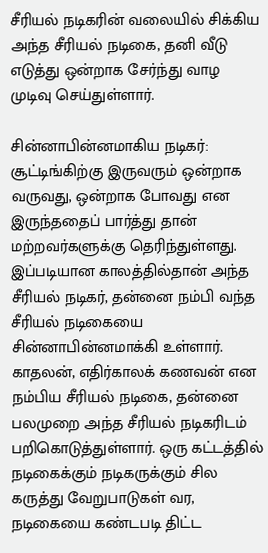சீரியல் நடிகரின் வலையில் சிக்கிய அந்த சீரியல் நடிகை, தனி வீடு எடுத்து ஒன்றாக சேர்ந்து வாழ முடிவு செய்துள்ளார்.

சின்னாபின்னமாகிய நடிகர்: சூட்டிங்கிற்கு இருவரும் ஒன்றாக வருவது, ஒன்றாக போவது என இருந்ததைப் பார்த்து தான் மற்றவர்களுக்கு தெரிந்துள்ளது. இப்படியான காலத்தில்தான் அந்த சீரியல் நடிகர், தன்னை நம்பி வந்த சீரியல் நடிகையை சின்னாபின்னமாக்கி உள்ளார். காதலன், எதிர்காலக் கணவன் என நம்பிய சீரியல் நடிகை, தன்னை பலமுறை அந்த சீரியல் நடிகரிடம் பறிகொடுத்துள்ளார். ஒரு கட்டத்தில் நடிகைக்கும் நடிகருக்கும் சில கருத்து வேறுபாடுகள் வர, நடிகையை கண்டபடி திட்ட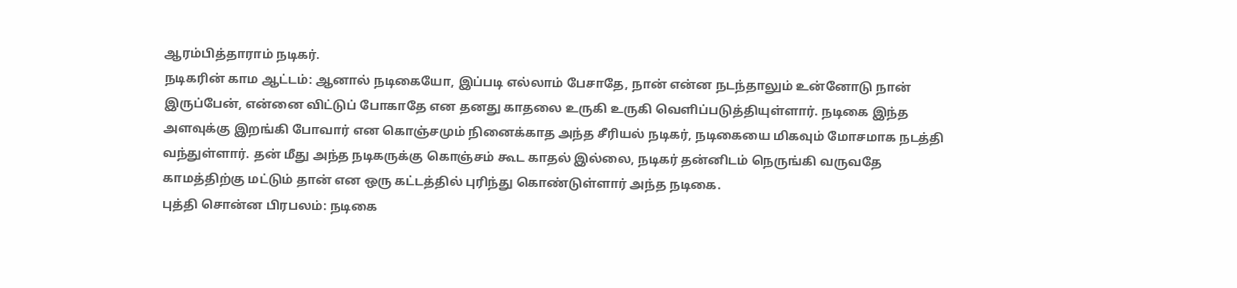ஆரம்பித்தாராம் நடிகர்.
நடிகரின் காம ஆட்டம்: ஆனால் நடிகையோ, இப்படி எல்லாம் பேசாதே, நான் என்ன நடந்தாலும் உன்னோடு நான் இருப்பேன், என்னை விட்டுப் போகாதே என தனது காதலை உருகி உருகி வெளிப்படுத்தியுள்ளார். நடிகை இந்த அளவுக்கு இறங்கி போவார் என கொஞ்சமும் நினைக்காத அந்த சீரியல் நடிகர், நடிகையை மிகவும் மோசமாக நடத்தி வந்துள்ளார். தன் மீது அந்த நடிகருக்கு கொஞ்சம் கூட காதல் இல்லை, நடிகர் தன்னிடம் நெருங்கி வருவதே காமத்திற்கு மட்டும் தான் என ஒரு கட்டத்தில் புரிந்து கொண்டுள்ளார் அந்த நடிகை.
புத்தி சொன்ன பிரபலம்: நடிகை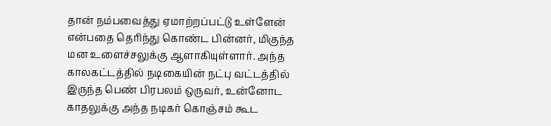தான் நம்பவைத்து ஏமாற்றப்பட்டு உள்ளேன் என்பதை தெரிந்து கொண்ட பின்னர், மிகுந்த மன உளைச்சலுக்கு ஆளாகியுள்ளார். அந்த காலகட்டத்தில் நடிகையின் நட்பு வட்டத்தில் இருந்த பெண் பிரபலம் ஒருவர், உன்னோட காதலுக்கு அந்த நடிகர் கொஞ்சம் கூட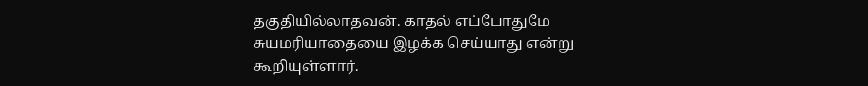தகுதியில்லாதவன். காதல் எப்போதுமே சுயமரியாதையை இழக்க செய்யாது என்று கூறியுள்ளார்.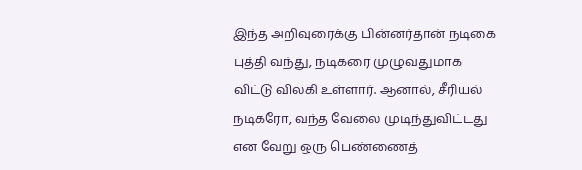இந்த அறிவுரைக்கு பின்னர்தான் நடிகை புத்தி வந்து, நடிகரை முழுவதுமாக விட்டு விலகி உள்ளார். ஆனால், சீரியல் நடிகரோ, வந்த வேலை முடிந்துவிட்டது என வேறு ஒரு பெண்ணைத்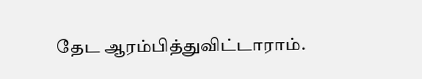தேட ஆரம்பித்துவிட்டாராம்.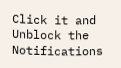Click it and Unblock the Notifications